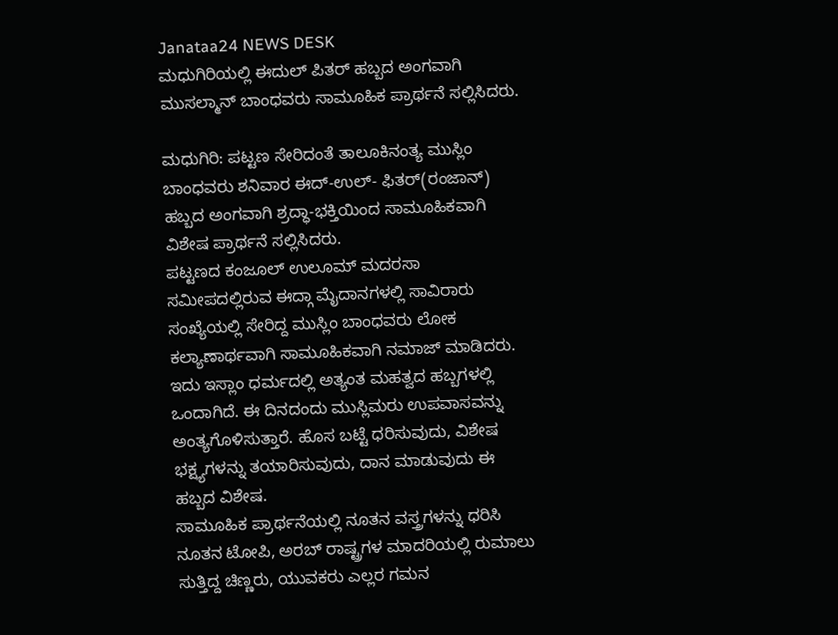Janataa24 NEWS DESK
ಮಧುಗಿರಿಯಲ್ಲಿ ಈದುಲ್ ಪಿತರ್ ಹಬ್ಬದ ಅಂಗವಾಗಿ ಮುಸಲ್ಮಾನ್ ಬಾಂಧವರು ಸಾಮೂಹಿಕ ಪ್ರಾರ್ಥನೆ ಸಲ್ಲಿಸಿದರು.

ಮಧುಗಿರಿ: ಪಟ್ಟಣ ಸೇರಿದಂತೆ ತಾಲೂಕಿನಂತ್ಯ ಮುಸ್ಲಿಂ ಬಾಂಧವರು ಶನಿವಾರ ಈದ್-ಉಲ್- ಫಿತರ್(ರಂಜಾನ್) ಹಬ್ಬದ ಅಂಗವಾಗಿ ಶ್ರದ್ಧಾ-ಭಕ್ತಿಯಿಂದ ಸಾಮೂಹಿಕವಾಗಿ ವಿಶೇಷ ಪ್ರಾರ್ಥನೆ ಸಲ್ಲಿಸಿದರು.
ಪಟ್ಟಣದ ಕಂಜೂಲ್ ಉಲೂಮ್ ಮದರಸಾ ಸಮೀಪದಲ್ಲಿರುವ ಈದ್ಗಾ ಮೈದಾನಗಳಲ್ಲಿ ಸಾವಿರಾರು ಸಂಖ್ಯೆಯಲ್ಲಿ ಸೇರಿದ್ದ ಮುಸ್ಲಿಂ ಬಾಂಧವರು ಲೋಕ ಕಲ್ಯಾಣಾರ್ಥವಾಗಿ ಸಾಮೂಹಿಕವಾಗಿ ನಮಾಜ್ ಮಾಡಿದರು.
ಇದು ಇಸ್ಲಾಂ ಧರ್ಮದಲ್ಲಿ ಅತ್ಯಂತ ಮಹತ್ವದ ಹಬ್ಬಗಳಲ್ಲಿ ಒಂದಾಗಿದೆ. ಈ ದಿನದಂದು ಮುಸ್ಲಿಮರು ಉಪವಾಸವನ್ನು ಅಂತ್ಯಗೊಳಿಸುತ್ತಾರೆ. ಹೊಸ ಬಟ್ಟೆ ಧರಿಸುವುದು, ವಿಶೇಷ ಭಕ್ಷ್ಯಗಳನ್ನು ತಯಾರಿಸುವುದು, ದಾನ ಮಾಡುವುದು ಈ ಹಬ್ಬದ ವಿಶೇಷ.
ಸಾಮೂಹಿಕ ಪ್ರಾರ್ಥನೆಯಲ್ಲಿ ನೂತನ ವಸ್ತ್ರಗಳನ್ನು ಧರಿಸಿ ನೂತನ ಟೋಪಿ, ಅರಬ್ ರಾಷ್ಟ್ರಗಳ ಮಾದರಿಯಲ್ಲಿ ರುಮಾಲು ಸುತ್ತಿದ್ದ ಚಿಣ್ಣರು, ಯುವಕರು ಎಲ್ಲರ ಗಮನ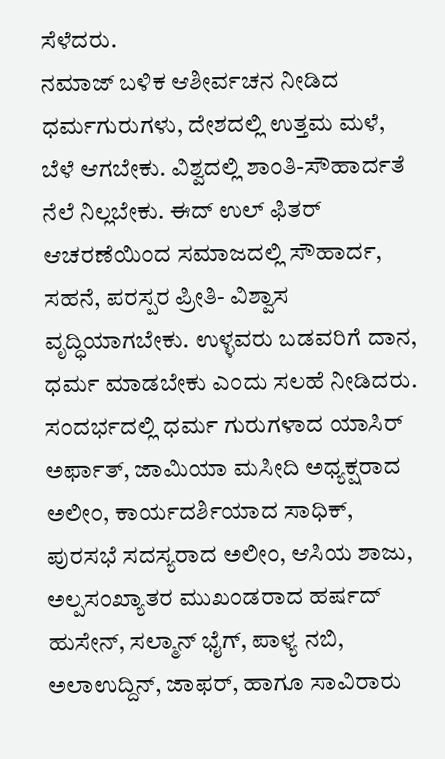ಸೆಳೆದರು.
ನಮಾಜ್ ಬಳಿಕ ಆಶೀರ್ವಚನ ನೀಡಿದ ಧರ್ಮಗುರುಗಳು, ದೇಶದಲ್ಲಿ ಉತ್ತಮ ಮಳೆ, ಬೆಳೆ ಆಗಬೇಕು. ವಿಶ್ವದಲ್ಲಿ ಶಾಂತಿ-ಸೌಹಾರ್ದತೆ ನೆಲೆ ನಿಲ್ಲಬೇಕು. ಈದ್ ಉಲ್ ಫಿತರ್ ಆಚರಣೆಯಿಂದ ಸಮಾಜದಲ್ಲಿ ಸೌಹಾರ್ದ, ಸಹನೆ, ಪರಸ್ಪರ ಪ್ರೀತಿ- ವಿಶ್ವಾಸ ವೃದ್ಧಿಯಾಗಬೇಕು. ಉಳ್ಳವರು ಬಡವರಿಗೆ ದಾನ, ಧರ್ಮ ಮಾಡಬೇಕು ಎಂದು ಸಲಹೆ ನೀಡಿದರು.
ಸಂದರ್ಭದಲ್ಲಿ ಧರ್ಮ ಗುರುಗಳಾದ ಯಾಸಿರ್ ಅರ್ಫಾತ್, ಜಾಮಿಯಾ ಮಸೀದಿ ಅಧ್ಯಕ್ಷರಾದ ಅಲೀಂ, ಕಾರ್ಯದರ್ಶಿಯಾದ ಸಾಧಿಕ್, ಪುರಸಭೆ ಸದಸ್ಯರಾದ ಅಲೀಂ, ಆಸಿಯ ಶಾಜು, ಅಲ್ಪಸಂಖ್ಯಾತರ ಮುಖಂಡರಾದ ಹರ್ಷದ್ ಹುಸೇನ್, ಸಲ್ಮಾನ್ ಭೈಗ್, ಪಾಳ್ಯ ನಬಿ, ಅಲಾಉದ್ದಿನ್, ಜಾಫರ್, ಹಾಗೂ ಸಾವಿರಾರು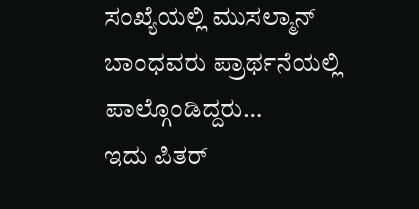ಸಂಖ್ಯೆಯಲ್ಲಿ ಮುಸಲ್ಮಾನ್ ಬಾಂಧವರು ಪ್ರಾರ್ಥನೆಯಲ್ಲಿ ಪಾಲ್ಗೊಂಡಿದ್ದರು…
ಇದು ಪಿತರ್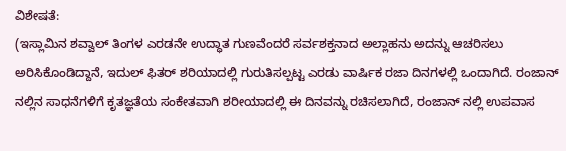ವಿಶೇಷತೆ:
(ಇಸ್ಲಾಮಿನ ಶವ್ವಾಲ್ ತಿಂಗಳ ಎರಡನೇ ಉದ್ಧಾತ ಗುಣವೆಂದರೆ ಸರ್ವಶಕ್ತನಾದ ಅಲ್ಲಾಹನು ಅದನ್ನು ಆಚರಿಸಲು ಅರಿಸಿಕೊಂಡಿದ್ದಾನೆ, ಇದುಲ್ ಫಿತರ್ ಶರಿಯಾದಲ್ಲಿ ಗುರುತಿಸಲ್ಪಟ್ಟ ಎರಡು ವಾರ್ಷಿಕ ರಜಾ ದಿನಗಳಲ್ಲಿ ಒಂದಾಗಿದೆ. ರಂಜಾನ್ ನಲ್ಲಿನ ಸಾಧನೆಗಳಿಗೆ ಕೃತಜ್ಞತೆಯ ಸಂಕೇತವಾಗಿ ಶರೀಯಾದಲ್ಲಿ ಈ ದಿನವನ್ನು ರಚಿಸಲಾಗಿದೆ, ರಂಜಾನ್ ನಲ್ಲಿ ಉಪವಾಸ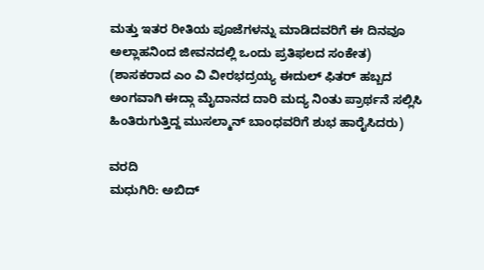ಮತ್ತು ಇತರ ರೀತಿಯ ಪೂಜೆಗಳನ್ನು ಮಾಡಿದವರಿಗೆ ಈ ದಿನವೂ ಅಲ್ಲಾಹನಿಂದ ಜೀವನದಲ್ಲಿ ಒಂದು ಪ್ರತಿಫಲದ ಸಂಕೇತ)
(ಶಾಸಕರಾದ ಎಂ ವಿ ವೀರಭದ್ರಯ್ಯ ಈದುಲ್ ಫಿತರ್ ಹಬ್ಬದ ಅಂಗವಾಗಿ ಈದ್ಗಾ ಮೈದಾನದ ದಾರಿ ಮದ್ಯ ನಿಂತು ಪ್ರಾರ್ಥನೆ ಸಲ್ಲಿಸಿ ಹಿಂತಿರುಗುತ್ತಿದ್ದ ಮುಸಲ್ಮಾನ್ ಬಾಂಧವರಿಗೆ ಶುಭ ಹಾರೈಸಿದರು)

ವರದಿ
ಮಧುಗಿರಿ: ಅಬಿದ್